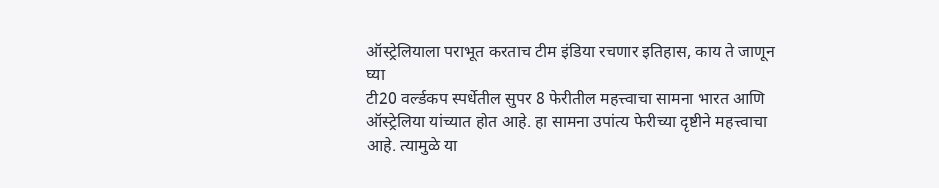ऑस्ट्रेलियाला पराभूत करताच टीम इंडिया रचणार इतिहास, काय ते जाणून घ्या
टी20 वर्ल्डकप स्पर्धेतील सुपर 8 फेरीतील महत्त्वाचा सामना भारत आणि ऑस्ट्रेलिया यांच्यात होत आहे. हा सामना उपांत्य फेरीच्या दृष्टीने महत्त्वाचा आहे. त्यामुळे या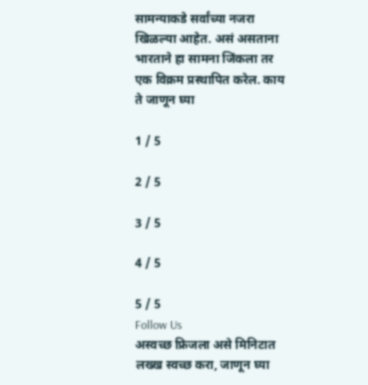सामन्याकडे सर्वांच्या नजरा खिळल्या आहेत. असं असताना भारताने हा सामना जिंकला तर एक विक्रम प्रस्थापित करेल. काय ते जाणून घ्या

1 / 5

2 / 5

3 / 5

4 / 5

5 / 5
Follow Us
अस्वच्छ फ्रिजला असे मिनिटात लख्ख स्वच्छ करा, जाणून घ्या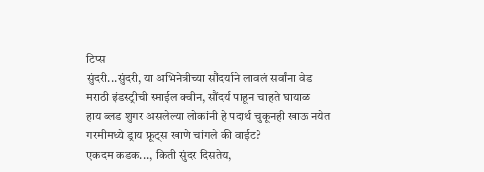टिप्स
सुंदरी...सुंदरी, या अभिनेत्रीच्या सौंदर्याने लावलं सर्वांना वेड
मराठी इंडस्ट्रीची स्माईल क्वीन, सौंदर्य पाहून चाहते घायाळ
हाय ब्लड शुगर असलेल्या लोकांनी हे पदार्थ चुकूनही खाऊ नयेत
गरमीमध्ये ड्राय फ्रूट्स खाणे चांगले की वाईट?
एकदम कडक..., किती सुंदर दिसतेय,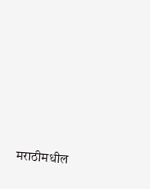मराठीमधील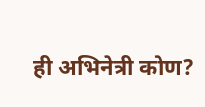ही अभिनेत्री कोण?